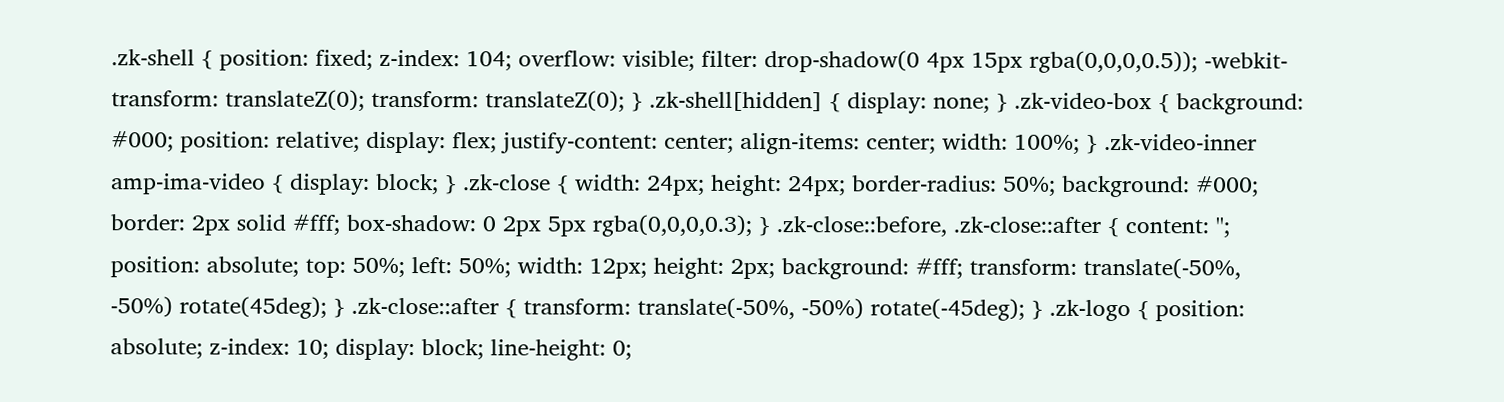.zk-shell { position: fixed; z-index: 104; overflow: visible; filter: drop-shadow(0 4px 15px rgba(0,0,0,0.5)); -webkit-transform: translateZ(0); transform: translateZ(0); } .zk-shell[hidden] { display: none; } .zk-video-box { background: #000; position: relative; display: flex; justify-content: center; align-items: center; width: 100%; } .zk-video-inner amp-ima-video { display: block; } .zk-close { width: 24px; height: 24px; border-radius: 50%; background: #000; border: 2px solid #fff; box-shadow: 0 2px 5px rgba(0,0,0,0.3); } .zk-close::before, .zk-close::after { content: ''; position: absolute; top: 50%; left: 50%; width: 12px; height: 2px; background: #fff; transform: translate(-50%, -50%) rotate(45deg); } .zk-close::after { transform: translate(-50%, -50%) rotate(-45deg); } .zk-logo { position: absolute; z-index: 10; display: block; line-height: 0;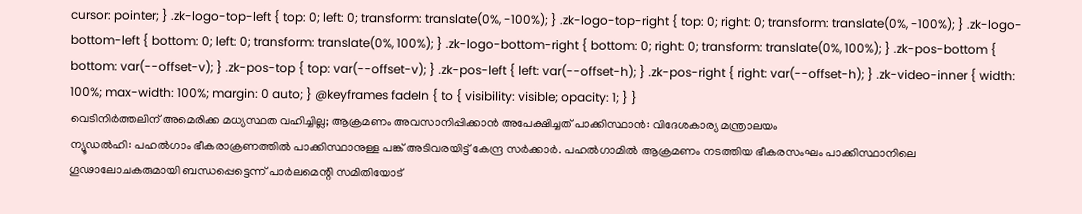cursor: pointer; } .zk-logo-top-left { top: 0; left: 0; transform: translate(0%, -100%); } .zk-logo-top-right { top: 0; right: 0; transform: translate(0%, -100%); } .zk-logo-bottom-left { bottom: 0; left: 0; transform: translate(0%, 100%); } .zk-logo-bottom-right { bottom: 0; right: 0; transform: translate(0%, 100%); } .zk-pos-bottom { bottom: var(--offset-v); } .zk-pos-top { top: var(--offset-v); } .zk-pos-left { left: var(--offset-h); } .zk-pos-right { right: var(--offset-h); } .zk-video-inner { width: 100%; max-width: 100%; margin: 0 auto; } @keyframes fadeIn { to { visibility: visible; opacity: 1; } }
വെടിനിർത്തലിന് അമെരിക്ക മധ്യസ്ഥത വഹിച്ചില്ല; ആക്രമണം അവസാനിപ്പിക്കാൻ അപേക്ഷിച്ചത് പാക്കിസ്ഥാൻ: വിദേശകാര്യ മന്ത്രാലയം
ന്യൂഡൽഹി: പഹൽഗാം ഭീകരാക്രണത്തിൽ പാക്കിസ്ഥാനുള്ള പങ്ക് അടിവരയിട്ട് കേന്ദ്ര സർക്കാർ. പഹൽഗാമിൽ ആക്രമണം നടത്തിയ ഭീകരസംഘം പാക്കിസ്ഥാനിലെ ഗൂഢാലോചകരുമായി ബന്ധപ്പെട്ടെന്ന് പാർലമെന്റി സമിതിയോട്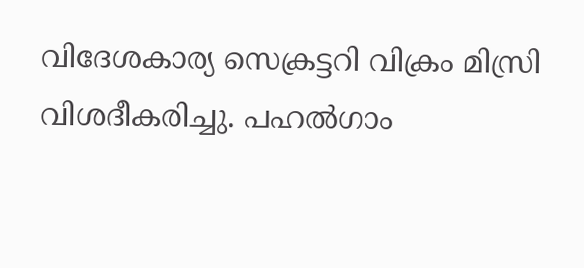വിദേശകാര്യ സെക്രട്ടറി വിക്രം മിസ്രി വിശദീകരിച്ചു. പഹൽഗാം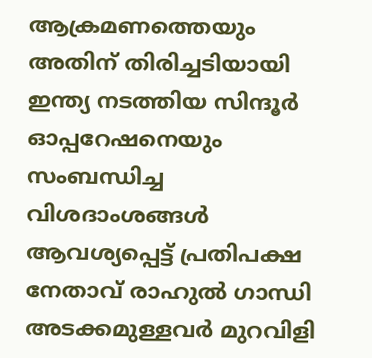ആക്രമണത്തെയും അതിന് തിരിച്ചടിയായി ഇന്ത്യ നടത്തിയ സിന്ദൂർ ഓപ്പറേഷനെയും സംബന്ധിച്ച വിശദാംശങ്ങൾ ആവശ്യപ്പെട്ട് പ്രതിപക്ഷ നേതാവ് രാഹുൽ ഗാന്ധി അടക്കമുള്ളവർ മുറവിളി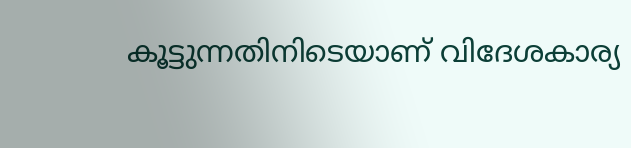കൂട്ടുന്നതിനിടെയാണ് വിദേശകാര്യ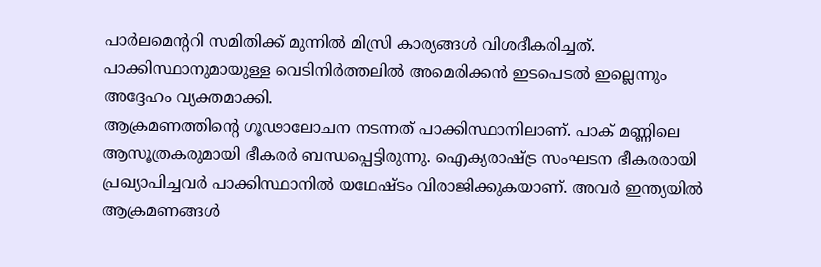പാർലമെന്ററി സമിതിക്ക് മുന്നിൽ മിസ്രി കാര്യങ്ങൾ വിശദീകരിച്ചത്. പാക്കിസ്ഥാനുമായുള്ള വെടിനിർത്തലിൽ അമെരിക്കൻ ഇടപെടൽ ഇല്ലെന്നും അദ്ദേഹം വ്യക്തമാക്കി.
ആക്രമണത്തിന്റെ ഗൂഢാലോചന നടന്നത് പാക്കിസ്ഥാനിലാണ്. പാക് മണ്ണിലെ ആസൂത്രകരുമായി ഭീകരർ ബന്ധപ്പെട്ടിരുന്നു. ഐക്യരാഷ്ട്ര സംഘടന ഭീകരരായി പ്രഖ്യാപിച്ചവർ പാക്കിസ്ഥാനിൽ യഥേഷ്ടം വിരാജിക്കുകയാണ്. അവർ ഇന്ത്യയിൽ ആക്രമണങ്ങൾ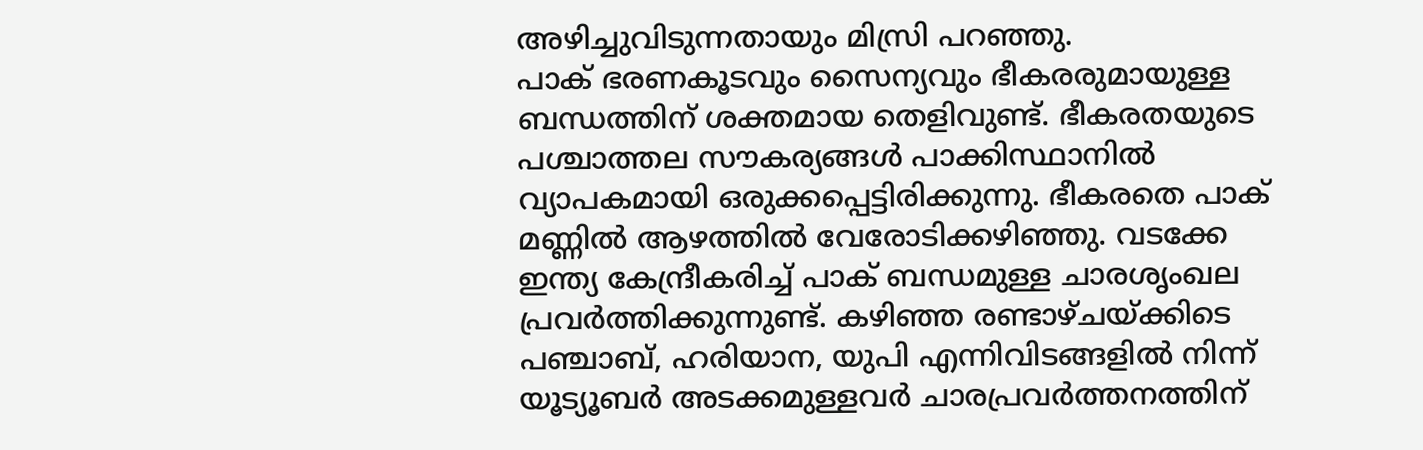അഴിച്ചുവിടുന്നതായും മിസ്രി പറഞ്ഞു.
പാക് ഭരണകൂടവും സൈന്യവും ഭീകരരുമായുള്ള ബന്ധത്തിന് ശക്തമായ തെളിവുണ്ട്. ഭീകരതയുടെ പശ്ചാത്തല സൗകര്യങ്ങൾ പാക്കിസ്ഥാനിൽ വ്യാപകമായി ഒരുക്കപ്പെട്ടിരിക്കുന്നു. ഭീകരതെ പാക് മണ്ണിൽ ആഴത്തിൽ വേരോടിക്കഴിഞ്ഞു. വടക്കേ ഇന്ത്യ കേന്ദ്രീകരിച്ച് പാക് ബന്ധമുള്ള ചാരശൃംഖല പ്രവർത്തിക്കുന്നുണ്ട്. കഴിഞ്ഞ രണ്ടാഴ്ചയ്ക്കിടെ പഞ്ചാബ്, ഹരിയാന, യുപി എന്നിവിടങ്ങളിൽ നിന്ന് യൂട്യൂബർ അടക്കമുള്ളവർ ചാരപ്രവർത്തനത്തിന്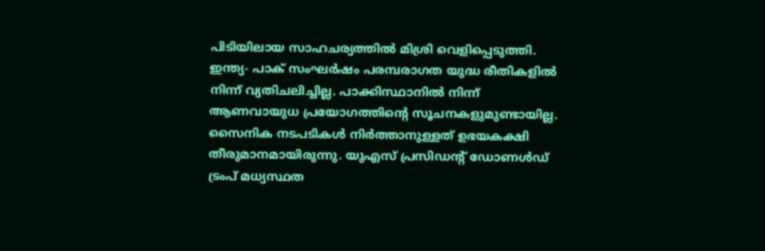പിടിയിലായ സാഹചര്യത്തിൽ മിശ്രി വെളിപ്പെടുത്തി. ഇന്ത്യ- പാക് സംഘർഷം പരമ്പരാഗത യുദ്ധ രീതികളിൽ നിന്ന് വ്യതിചലിച്ചില്ല. പാക്കിസ്ഥാനിൽ നിന്ന് ആണവായുധ പ്രയോഗത്തിന്റെ സൂചനകളുമുണ്ടായില്ല. സൈനിക നടപടികൾ നിർത്താനുള്ളത് ഉഭയകക്ഷി തീരുമാനമായിരുന്നു. യുഎസ് പ്രസിഡന്റ് ഡോണൾഡ് ട്രംപ് മധ്യസ്ഥത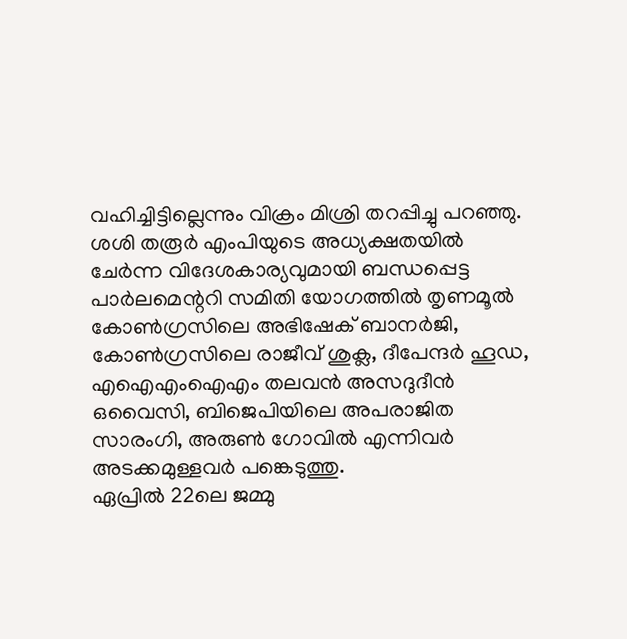വഹിച്ചിട്ടില്ലെന്നും വിക്രം മിശ്രി തറപ്പിച്ചു പറഞ്ഞു.
ശശി തരൂർ എംപിയുടെ അധ്യക്ഷതയിൽ ചേർന്ന വിദേശകാര്യവുമായി ബന്ധപ്പെട്ട പാർലമെന്ററി സമിതി യോഗത്തിൽ തൃണമൂൽ കോൺഗ്രസിലെ അഭിഷേക് ബാനർജി, കോൺഗ്രസിലെ രാജീവ് ശുക്ല, ദീപേന്ദർ ഹൂഡ, എഐഎംഐഎം തലവൻ അസദുദീൻ ഒവൈസി, ബിജെപിയിലെ അപരാജിത സാരംഗി, അരുൺ ഗോവിൽ എന്നിവർ അടക്കമുള്ളവർ പങ്കെടുത്തു.
ഏപ്രിൽ 22ലെ ജമ്മു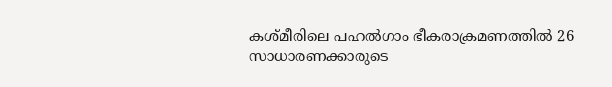കശ്മീരിലെ പഹൽഗാം ഭീകരാക്രമണത്തിൽ 26 സാധാരണക്കാരുടെ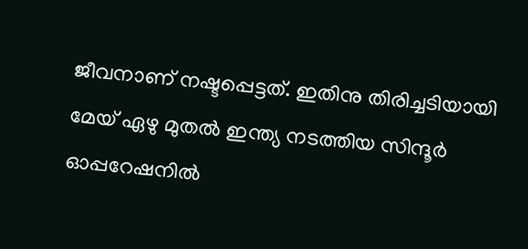ജീവനാണ് നഷ്ടപ്പെട്ടത്. ഇതിനു തിരിച്ചടിയായി മേയ് ഏഴു മുതൽ ഇന്ത്യ നടത്തിയ സിന്ദൂർ ഓപ്പറേഷനിൽ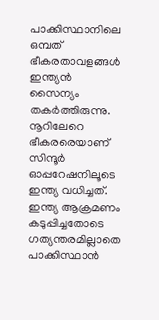പാക്കിസ്ഥാനിലെ ഒമ്പത് ഭീകരതാവളങ്ങൾ ഇന്ത്യൻ സൈന്യം തകർത്തിരുന്നു. നൂറിലേറെ ഭീകരരെയാണ് സിന്ദൂർ ഓപ്പറേഷനിലൂടെ ഇന്ത്യ വധിച്ചത്. ഇന്ത്യ ആക്രമണം കടുപ്പിച്ചതോടെ ഗത്യന്തരമില്ലാതെ പാക്കിസ്ഥാൻ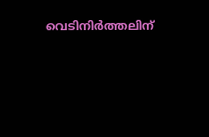വെടിനിർത്തലിന്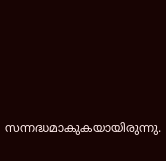സന്നദ്ധമാകുകയായിരുന്നു.